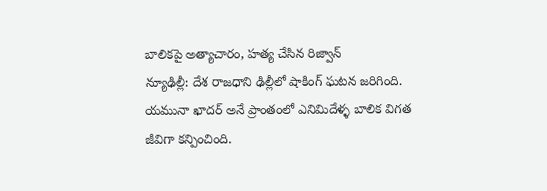బాలికపై అత్యాచారం, హత్య చేసిన రిజ్వాన్
న్యూఢిల్లీ: దేశ రాజధాని ఢిల్లీలో షాకింగ్ ఘటన జరిగింది. యమునా ఖాదర్ అనే ప్రాంతంలో ఎనిమిదేళ్ళ బాలిక విగత జీవిగా కన్పించింది.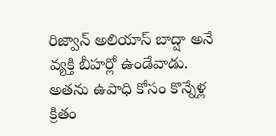రిజ్వాన్ అలియాస్ బాద్షా అనే వ్యక్తి బీహర్లో ఉండేవాడు. అతను ఉపాధి కోసం కొన్నేళ్ల క్రితం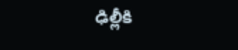ఢిల్లీకి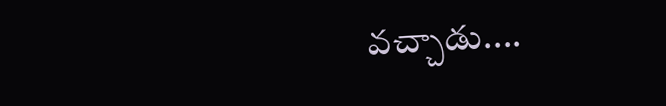వచ్చాడు....